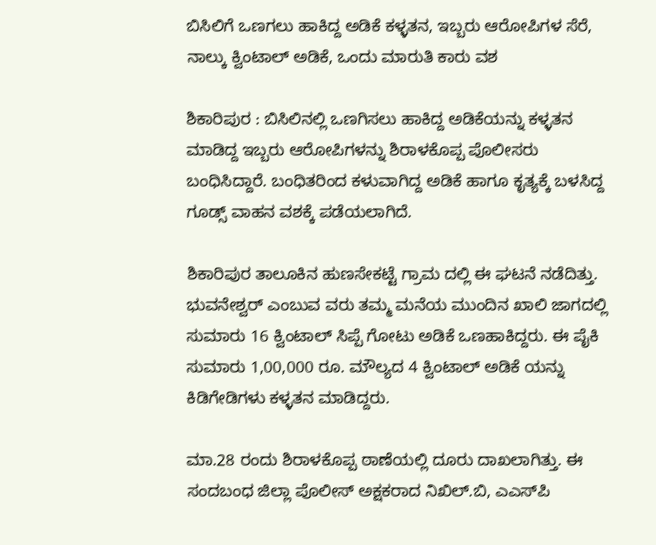ಬಿಸಿಲಿಗೆ ಒಣಗಲು ಹಾಕಿದ್ದ ಅಡಿಕೆ ಕಳ್ಳತನ, ಇಬ್ಬರು ಆರೋಪಿಗಳ ಸೆರೆ, ನಾಲ್ಕು ಕ್ವಿಂಟಾಲ್ ಅಡಿಕೆ, ಒಂದು ಮಾರುತಿ ಕಾರು ವಶ

ಶಿಕಾರಿಪುರ : ಬಿಸಿಲಿನಲ್ಲಿ ಒಣಗಿಸಲು ಹಾಕಿದ್ದ ಅಡಿಕೆಯನ್ನು ಕಳ್ಳತನ ಮಾಡಿದ್ದ ಇಬ್ಬರು ಆರೋಪಿಗಳನ್ನು ಶಿರಾಳಕೊಪ್ಪ ಪೊಲೀಸರು ಬಂಧಿಸಿದ್ದಾರೆ. ಬಂಧಿತರಿಂದ ಕಳುವಾಗಿದ್ದ ಅಡಿಕೆ ಹಾಗೂ ಕೃತ್ಯಕ್ಕೆ ಬಳಸಿದ್ದ ಗೂಡ್ಸ್ ವಾಹನ ವಶಕ್ಕೆ ಪಡೆಯಲಾಗಿದೆ.

ಶಿಕಾರಿಪುರ ತಾಲೂಕಿನ ಹುಣಸೇಕಟ್ಟೆ ಗ್ರಾಮ ದಲ್ಲಿ ಈ ಘಟನೆ ನಡೆದಿತ್ತು. ಭುವನೇಶ್ವರ್ ಎಂಬುವ ವರು ತಮ್ಮ ಮನೆಯ ಮುಂದಿನ ಖಾಲಿ ಜಾಗದಲ್ಲಿ ಸುಮಾರು 16 ಕ್ವಿಂಟಾಲ್ ಸಿಪ್ಪೆ ಗೋಟು ಅಡಿಕೆ ಒಣಹಾಕಿದ್ದರು. ಈ ಪೈಕಿ ಸುಮಾರು 1,00,000 ರೂ. ಮೌಲ್ಯದ 4 ಕ್ವಿಂಟಾಲ್ ಅಡಿಕೆ ಯನ್ನು ಕಿಡಿಗೇಡಿಗಳು ಕಳ್ಳತನ ಮಾಡಿದ್ದರು.

ಮಾ.28 ರಂದು ಶಿರಾಳಕೊಪ್ಪ ಠಾಣೆಯಲ್ಲಿ ದೂರು ದಾಖಲಾಗಿತ್ತು. ಈ ಸಂದಬಂಧ ಜಿಲ್ಲಾ ಪೊಲೀಸ್ ಅಕ್ಷಕರಾದ ನಿಖಿಲ್.ಬಿ, ಎಎಸ್‌ಪಿ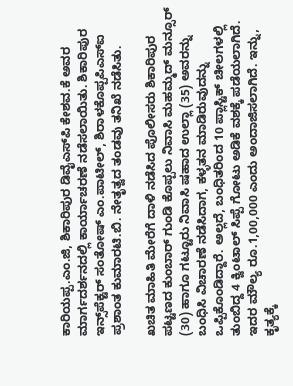ಕಾರಿಯಪ್ಪ.ಎಂ.ಜಿ, ಶಿಕಾರಿಪುರ ಡಿವೈಎಸ್‌ಪಿ ಕೇಶವ.ಕೆ ಅವರ ಮಾರ್ಗದರ್ಶನದಲ್ಲಿ ಕಾರ್ಯಾಚರಣೆ ನಡೆಸಲಾಯಿತು. ಶಿಕಾರಿಪುರ ಇನ್ಸ್‌ಪೆಕ್ಟರ್ ಸಂತೋಷ್ ಎಂ.ಪಾಟೀಲ್, ಶಿರಾಳಕೊಪ್ಪಪಿಎಸ್‌ಐ ಪ್ರಶಾಂತ ಕುಮಾರಟಿ.ಬಿ. ನೇತೃತ್ವದ ತಂಡವು ತನಿಖೆ ನಡೆಸಿತು.

ಖಚಿತ ಮಾಹಿತಿ ಮೇರೆಗೆ ದಾಳಿ ನಡೆಸಿದ ಪೊಲೀಸರು ಶಿಕಾರಿಪುರ ಪಟ್ಟಣದ ಕುಂಬಾರ್ ಗುಂಡಿ ಕೊಪ್ಪಲು ನಿವಾಸಿ ಮಹಮ್ಮದ್ ಮನ್ಸೂರ್ (30) ಹಾಗೂ ಗಟ್ಟೂರು ನಿವಾಸಿ ಷಹಾದ ಉಲ್ಲಾ (35) ಅವರನ್ನು ಬಂಧಿಸಿ ವಿಚಾರಣೆ ನಡೆಸಿದಾಗ, ಕಳ್ಳತನ ಮಾಡಿರುವುದನ್ನು ಒಪ್ಪಿಕೊಂಡಿದ್ದಾರೆ. ಅಲ್ಲದೆ, ಬಂಧಿತರಿಂದ 10 ಪ್ಲಾಸ್ಟಿಕ್ ಚೀಲಗಳಲ್ಲಿ ತುಂಬಿದ್ದ 4 ಕ್ವಿಂಟಾಲ್ ಸಿಪ್ಪೆ ಗೋಟು ಅಡಿಕೆ ವಶಕ್ಕೆ ಪಡೆಯಲಾಗಿದೆ. ಇದರ ಮೌಲ್ಯ ರೂ.1,00,000 ಎಂದು ಅಂದಾಜಿಸಲಾಗಿದೆ. ಇನ್ನು, ಕೃತ್ಯಕ್ಕೆ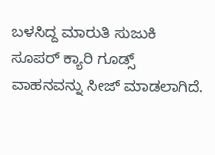ಬಳಸಿದ್ದ ಮಾರುತಿ ಸುಜುಕಿ ಸೂಪರ್ ಕ್ಯಾರಿ ಗೂಡ್ಸ್ ವಾಹನವನ್ನು ಸೀಜ್ ಮಾಡಲಾಗಿದೆ.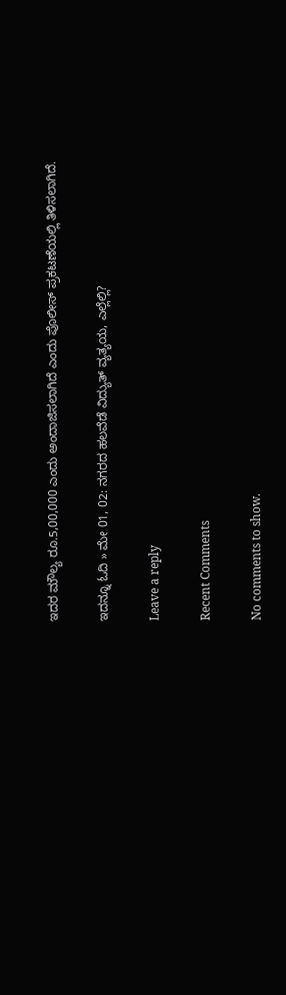ಇದರ ಮೌಲ್ಯ ರೂ.5,00,000 ಎಂದು ಅಂದಾಜಿಸಲಾಗಿದೆ ಎಂದು ಪೊಲೀಸ್ ಪ್ರಕಟಣೆಯಲ್ಲಿ ತಿಳಿಸಲಾಗಿದೆ.

ಇದನ್ನೂ ಓದಿ » ಮೇ 01, 02: ನಗರದ ಹಲವೆಡೆ ವಿದ್ಯುತ್ ವ್ಯತ್ಯಯ, ಎಲ್ಲೆಲ್ಲಿ?

Leave a reply

Recent Comments

No comments to show.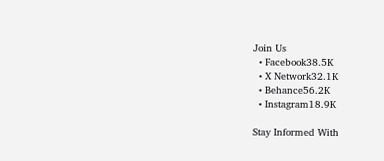Join Us
  • Facebook38.5K
  • X Network32.1K
  • Behance56.2K
  • Instagram18.9K

Stay Informed With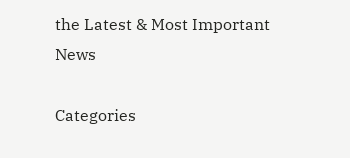the Latest & Most Important News

Categories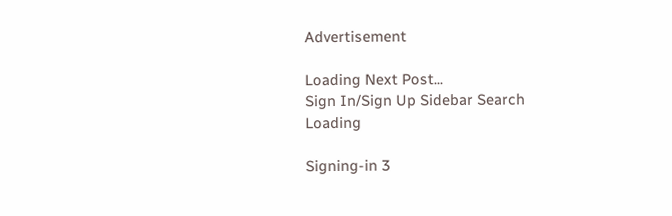Advertisement

Loading Next Post...
Sign In/Sign Up Sidebar Search
Loading

Signing-in 3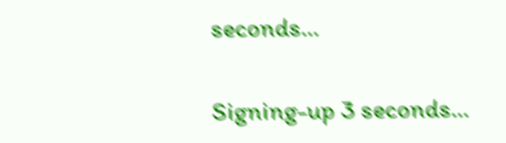seconds...

Signing-up 3 seconds...